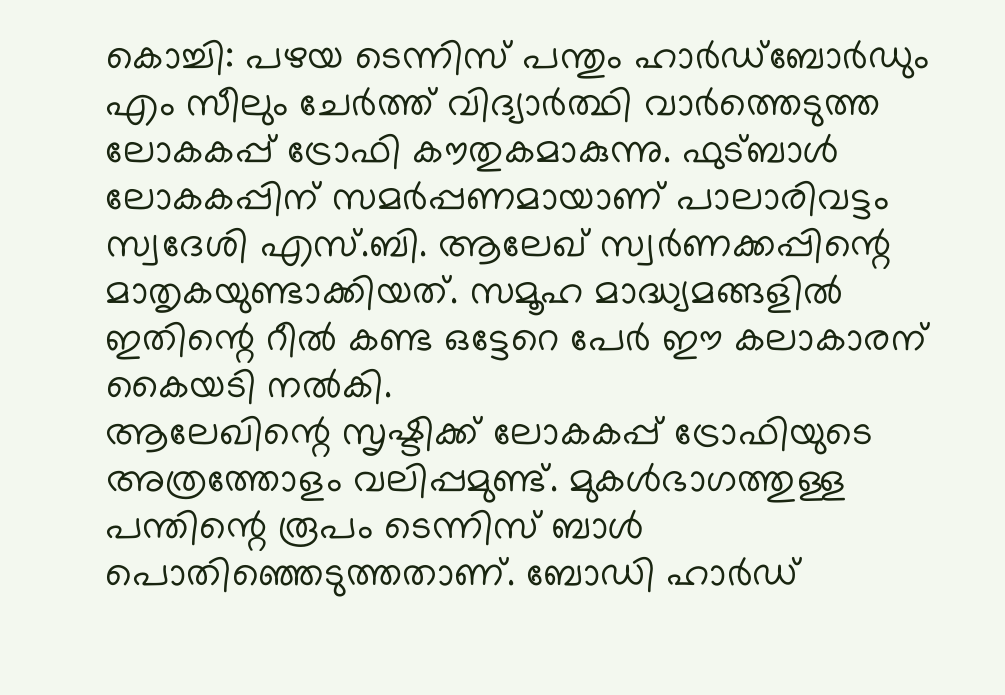കൊച്ചി: പഴയ ടെന്നിസ് പന്തും ഹാർഡ്ബോർഡും എം സീലും ചേർത്ത് വിദ്യാർത്ഥി വാർത്തെടുത്ത ലോകകപ്പ് ട്രോഫി കൗതുകമാകുന്നു. ഫുട്ബാൾ ലോകകപ്പിന് സമർപ്പണമായാണ് പാലാരിവട്ടം സ്വദേശി എസ്.ബി. ആലേഖ് സ്വർണക്കപ്പിന്റെ മാതൃകയുണ്ടാക്കിയത്. സമൂഹ മാദ്ധ്യമങ്ങളിൽ ഇതിന്റെ റീൽ കണ്ട ഒട്ടേറെ പേർ ഈ കലാകാരന് കൈയടി നൽകി.
ആലേഖിന്റെ സൃഷ്ടിക്ക് ലോകകപ്പ് ട്രോഫിയുടെ അത്രത്തോളം വലിപ്പമുണ്ട്. മുകൾഭാഗത്തുള്ള പന്തിന്റെ രൂപം ടെന്നിസ് ബാൾ പൊതിഞ്ഞെടുത്തതാണ്. ബോഡി ഹാർഡ്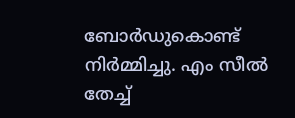ബോർഡുകൊണ്ട് നിർമ്മിച്ചു. എം സീൽ തേച്ച്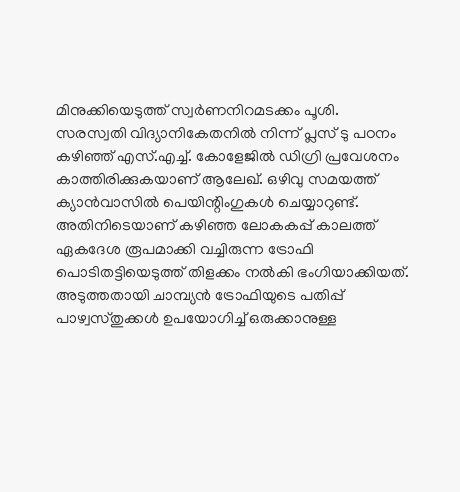മിനുക്കിയെടുത്ത് സ്വർണനിറമടക്കം പൂശി.
സരസ്വതി വിദ്യാനികേതനിൽ നിന്ന് പ്ലസ് ടു പഠനം കഴിഞ്ഞ് എസ്.എച്ച്. കോളേജിൽ ഡിഗ്രി പ്രവേശനം കാത്തിരിക്കുകയാണ് ആലേഖ്. ഒഴിവു സമയത്ത് ക്യാൻവാസിൽ പെയിന്റിംഗുകൾ ചെയ്യാറുണ്ട്. അതിനിടെയാണ് കഴിഞ്ഞ ലോകകപ്പ് കാലത്ത് ഏകദേശ രൂപമാക്കി വച്ചിരുന്ന ട്രോഫി പൊടിതട്ടിയെടുത്ത് തിളക്കം നൽകി ഭംഗിയാക്കിയത്. അടുത്തതായി ചാമ്പ്യൻ ട്രോഫിയുടെ പതിപ്പ് പാഴ്വസ്തുക്കൾ ഉപയോഗിച്ച് ഒരുക്കാനുള്ള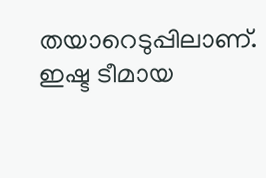തയാറെടുപ്പിലാണ്.
ഇഷ്ട ടീമായ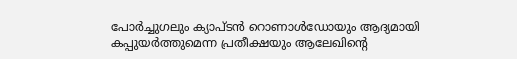പോർച്ചുഗലും ക്യാപ്ടൻ റൊണാൾഡോയും ആദ്യമായി കപ്പുയർത്തുമെന്ന പ്രതീക്ഷയും ആലേഖിന്റെ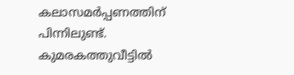കലാസമർപ്പണത്തിന് പിന്നിലുണ്ട്. കുമരകത്തുവീട്ടിൽ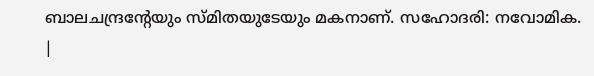ബാലചന്ദ്രന്റേയും സ്മിതയുടേയും മകനാണ്. സഹോദരി: നവോമിക.
|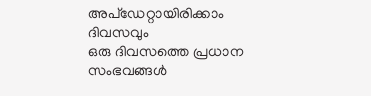അപ്ഡേറ്റായിരിക്കാം ദിവസവും
ഒരു ദിവസത്തെ പ്രധാന സംഭവങ്ങൾ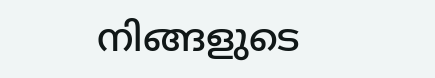നിങ്ങളുടെ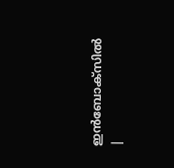ഇൻബോക്സിൽ |